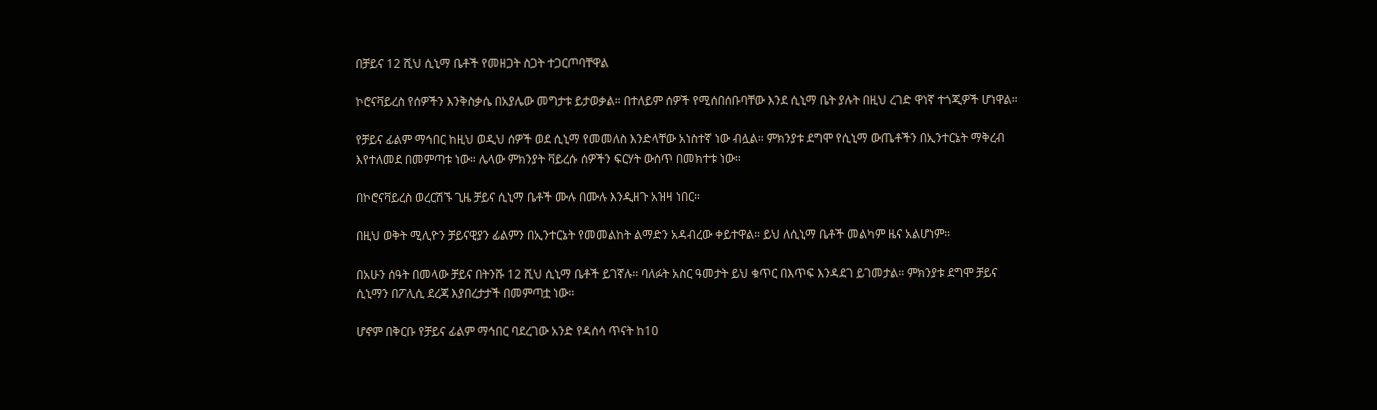በቻይና 12 ሺህ ሲኒማ ቤቶች የመዘጋት ስጋት ተጋርጦባቸዋል

ኮሮናቫይረስ የሰዎችን እንቅስቃሴ በአያሌው መግታቱ ይታወቃል። በተለይም ሰዎች የሚሰበሰቡባቸው እንደ ሲኒማ ቤት ያሉት በዚህ ረገድ ዋነኛ ተጎጂዎች ሆነዋል።

የቻይና ፊልም ማኅበር ከዚህ ወዲህ ሰዎች ወደ ሲኒማ የመመለስ እንድላቸው አነስተኛ ነው ብሏል። ምክንያቱ ደግሞ የሲኒማ ውጤቶችን በኢንተርኔት ማቅረብ እየተለመደ በመምጣቱ ነው። ሌላው ምክንያት ቫይረሱ ሰዎችን ፍርሃት ውስጥ በመክተቱ ነው።

በኮሮናቫይረስ ወረርሽኙ ጊዜ ቻይና ሲኒማ ቤቶች ሙሉ በሙሉ እንዲዘጉ አዝዛ ነበር።

በዚህ ወቅት ሚሊዮን ቻይናዊያን ፊልምን በኢንተርኔት የመመልከት ልማድን አዳብረው ቀይተዋል። ይህ ለሲኒማ ቤቶች መልካም ዜና አልሆነም።

በአሁን ሰዓት በመላው ቻይና በትንሹ 12 ሺህ ሲኒማ ቤቶች ይገኛሉ። ባለፉት አስር ዓመታት ይህ ቁጥር በእጥፍ እንዳደገ ይገመታል። ምክንያቱ ደግሞ ቻይና ሲኒማን በፖሊሲ ደረጃ እያበረታታች በመምጣቷ ነው።

ሆኖም በቅርቡ የቻይና ፊልም ማኅበር ባደረገው አንድ የዳሰሳ ጥናት ከ10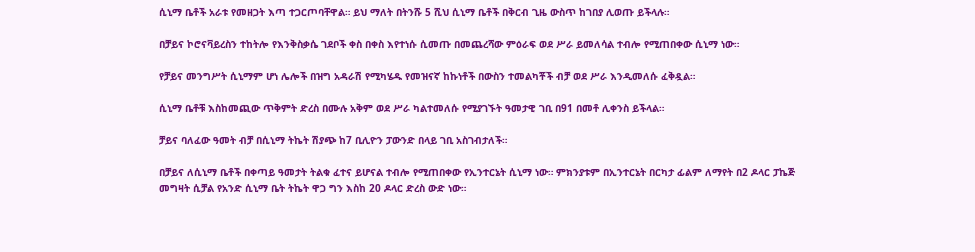ሲኒማ ቤቶች አራቱ የመዘጋት እጣ ተጋርጦባቸዋል። ይህ ማለት በትንሹ 5 ሺህ ሲኒማ ቤቶች በቅርብ ጊዜ ውስጥ ከገበያ ሊወጡ ይችላሉ።

በቻይና ኮሮናቫይረስን ተከትሎ የእንቅስቃሴ ገደቦች ቀስ በቀስ እየተነሱ ሲመጡ በመጨረሻው ምዕራፍ ወደ ሥራ ይመለሳል ተብሎ የሚጠበቀው ሲኒማ ነው።

የቻይና መንግሥት ሲኒማም ሆነ ሌሎች በዝግ አዳራሽ የሚካሄዱ የመዝናኛ ከኩነቶች በውስን ተመልካቾች ብቻ ወደ ሥራ እንዲመለሱ ፈቅዷል።

ሲኒማ ቤቶቹ እስከመጪው ጥቅምት ድረስ በሙሉ አቅም ወደ ሥራ ካልተመለሱ የሚያገኙት ዓመታዊ ገቢ በ91 በመቶ ሊቀንስ ይችላል።

ቻይና ባለፈው ዓመት ብቻ በሲኒማ ትኬት ሽያጭ ከ7 ቢሊዮን ፓውንድ በላይ ገቢ አስገብታለች።

በቻይና ለሲኒማ ቤቶች በቀጣይ ዓመታት ትልቁ ፈተና ይሆናል ተብሎ የሚጠበቀው የኢንተርኔት ሲኒማ ነው። ምክንያቱም በኢንተርኔት በርካታ ፊልም ለማየት በ2 ዶላር ፓኬጅ መግዛት ሲቻል የአንድ ሲኒማ ቤት ትኬት ዋጋ ግን እስከ 20 ዶላር ድረስ ውድ ነው።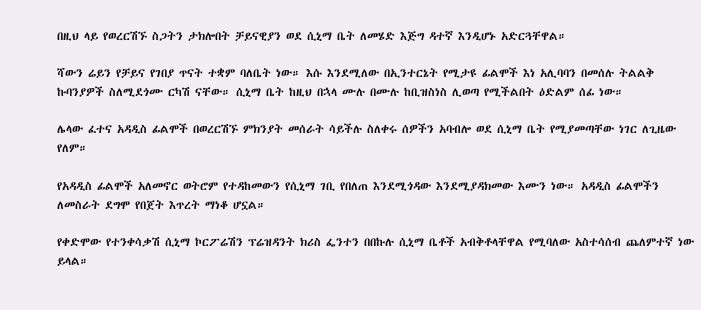በዚህ ላይ የወረርሽኙ ስጋትን ታክሎበት ቻይናዊያን ወደ ሲኒማ ቤት ለመሄድ እጅግ ዳተኛ እንዲሆኑ አድርጓቸዋል።

ሻውን ሬይን የቻይና የገበያ ጥናት ተቋም ባለቤት ነው። እሱ እንደሚለው በኢንተርኔት የሚታዩ ፊልሞች እነ አሊባባን በመሰሉ ትልልቅ ኩባንያዎች ስለሚደጎሙ ርካሽ ናቸው። ሲኒማ ቤት ከዚህ በኋላ ሙሉ በሙሉ ከቢዝስነስ ሊወጣ የሚችልበት ዕድልም ሰፊ ነው።

ሌላው ፈተና አዳዲስ ፊልሞች በወረርሽኙ ምክንያት መሰራት ሳይችሉ ስለቀሩ ሰዎችን አባብሎ ወደ ሲኒማ ቤት የሚያመጣቸው ነገር ለጊዜው የለም።

የአዳዲስ ፊልሞች አለመኖር ወትሮም የተዳከመውን የሲኒማ ገቢ የበለጠ እንደሚጎዳው እንደሚያዳክመው እሙን ነው። አዳዲስ ፊልሞችን ለመስራት ደግሞ የበጀት እጥረት ማነቆ ሆኗል።

የቀድሞው የተንቀሳቃሽ ሲኒማ ኮርፖሬሽን ፕሬዝዳንት ክሪስ ፌንተን በበኩሉ ሲኒማ ቤቶች አብቅቶላቸዋል የሚባለው አስተሳሰብ ጨለምተኛ ነው ይላል።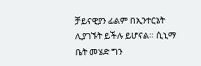ቻይናዊያን ፊልም በኢንተርኔት ሊያገኙት ይችሉ ይሆናል። ሲኒማ ቤት መሄድ ግን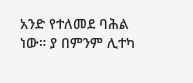አንድ የተለመደ ባሕል ነው። ያ በምንም ሊተካ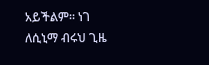አይችልም። ነገ ለሲኒማ ብሩህ ጊዜ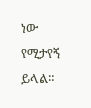ነው የሚታየኝ ይላል።